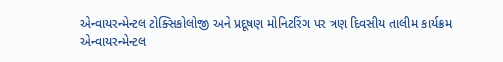એન્વાયરન્મેન્ટલ ટોક્સિકોલોજી અને પ્રદૂષણ મોનિટરિંગ પર ત્રણ દિવસીય તાલીમ કાર્યક્રમ
એન્વાયરન્મેન્ટલ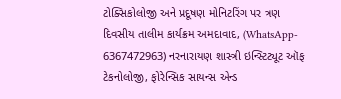ટોક્સિકોલોજી અને પ્રદૂષણ મોનિટરિંગ પર ત્રણ દિવસીય તાલીમ કાર્યક્રમ અમદાવાદ, (WhatsApp- 6367472963) નરનારાયણ શાસ્ત્રી ઇન્સ્ટિટ્યૂટ ઑફ ટેકનોલોજી, ફોરેન્સિક સાયન્સ એન્ડ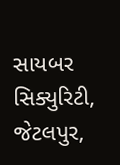સાયબર સિક્યુરિટી, જેટલપુર,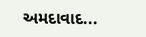અમદાવાદ...